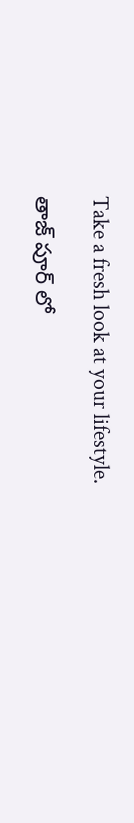Take a fresh look at your lifestyle.

తాజ్ పూర్ లో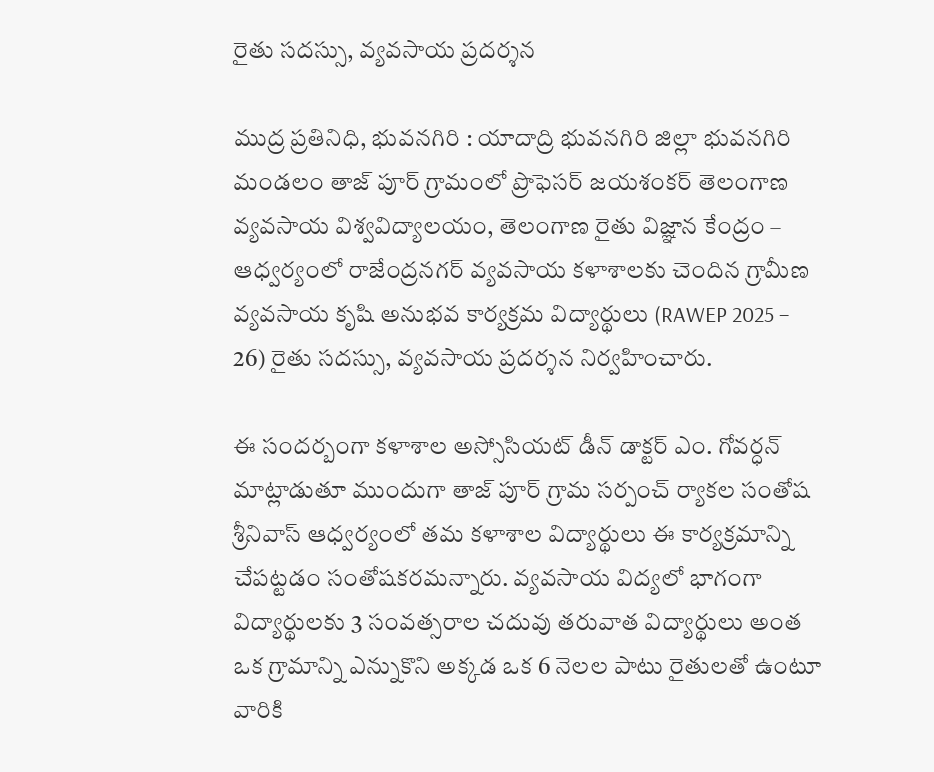రైతు సదస్సు, వ్యవసాయ ప్రదర్శన

ముద్ర ప్రతినిధి, భువనగిరి : యాదాద్రి భువనగిరి జిల్లా భువనగిరి మండలం తాజ్ పూర్ గ్రామంలో ప్రొఫెసర్ జయశంకర్ తెలంగాణ వ్యవసాయ విశ్వవిద్యాలయం, తెలంగాణ రైతు విజ్ఞాన కేంద్రం – ఆధ్వర్యంలో రాజేంద్రనగర్ వ్యవసాయ కళాశాలకు చెందిన గ్రామీణ వ్యవసాయ కృషి అనుభవ కార్యక్రమ విద్యార్థులు (RAWEP 2025 – 26) రైతు సదస్సు, వ్యవసాయ ప్రదర్శన నిర్వహించారు.

ఈ సందర్బంగా కళాశాల అస్సోసియట్ డీన్ డాక్టర్ ఎం. గోవర్ధన్ మాట్లాడుతూ ముందుగా తాజ్ పూర్ గ్రామ సర్పంచ్ ర్యాకల సంతోష శ్రీనివాస్ ఆధ్వర్యంలో తమ కళాశాల విద్యార్థులు ఈ కార్యక్రమాన్ని చేపట్టడం సంతోషకరమన్నారు. వ్యవసాయ విద్యలో భాగంగా విద్యార్థులకు 3 సంవత్సరాల చదువు తరువాత విద్యార్థులు అంత ఒక గ్రామాన్ని ఎన్నుకొని అక్కడ ఒక 6 నెలల పాటు రైతులతో ఉంటూ వారికి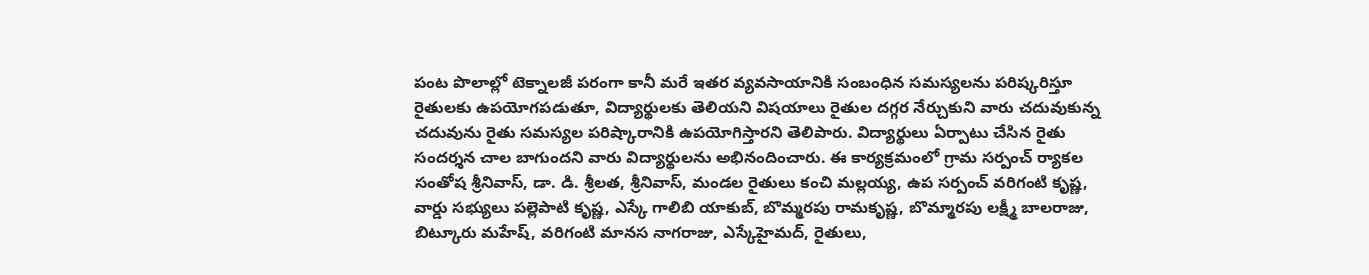పంట పొలాల్లో టెక్నాలజీ పరంగా కానీ మరే ఇతర వ్యవసాయానికి సంబంధిన సమస్యలను పరిష్కరిస్తూ రైతులకు ఉపయోగపడుతూ, విద్యార్థులకు తెలియని విషయాలు రైతుల దగ్గర నేర్చుకుని వారు చదువుకున్న చదువును రైతు సమస్యల పరిష్కారానికి ఉపయోగిస్తారని తెలిపారు. విద్యార్థులు ఏర్పాటు చేసిన రైతు సందర్శన చాల బాగుందని వారు విద్యార్థులను అభినందించారు. ఈ కార్యక్రమంలో గ్రామ సర్పంచ్ ర్యాకల సంతోష శ్రీనివాస్, డా. డి. శ్రీలత, శ్రీనివాస్, మండల రైతులు కంచి మల్లయ్య, ఉప సర్పంచ్ వరిగంటి కృష్ణ, వార్డు సభ్యులు పల్లెపాటి కృష్ణ, ఎస్కే గాలిబి యాకుబ్, బొమ్మరపు రామకృష్ణ, బొమ్మారపు లక్ష్మీ బాలరాజు, బిట్కూరు మహేష్, వరిగంటి మానస నాగరాజు, ఎస్కేహైమద్, రైతులు,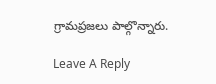గ్రామప్రజలు పాల్గొన్నారు.

Leave A Reply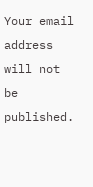Your email address will not be published.